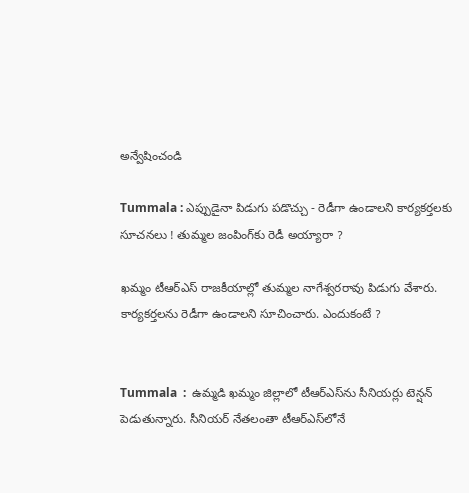అన్వేషించండి

Tummala : ఎప్పుడైనా పిడుగు పడొచ్చు - రెడీగా ఉండాలని కార్యకర్తలకు సూచనలు ! తుమ్మల జంపింగ్‌కు రెడీ అయ్యారా ?

ఖమ్మం టీఆర్ఎస్ రాజకీయాల్లో తుమ్మల నాగేశ్వరరావు పిడుగు వేశారు. కార్యకర్తలను రెడీగా ఉండాలని సూచించారు. ఎందుకంటే ?


Tummala  :  ఉమ్మడి ఖమ్మం జిల్లాలో టీఆర్ఎస్‌ను సీనియర్లు టెన్షన్ పెడుతున్నారు. సీనియర్ నేతలంతా టీఆర్ఎస్‌లోనే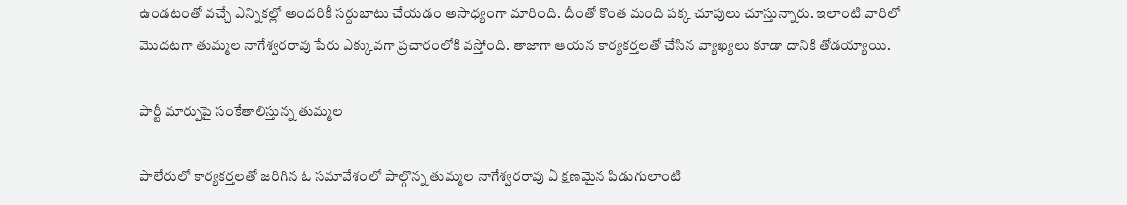ఉండటంతో వచ్చే ఎన్నికల్లో అందరికీ సర్దుబాటు చేయడం అసాధ్యంగా మారింది. దీంతో కొంత మంది పక్క చూపులు చూస్తున్నారు. ఇలాంటి వారిలో మొదటగా తుమ్మల నాగేశ్వరరావు పేరు ఎక్కువగా ప్రచారంలోకి వస్తోంది. తాజాగా ఆయన కార్యకర్తలతో చేసిన వ్యాఖ్యలు కూడా దానికి తోడయ్యాయి.

పార్టీ మార్పుపై సంకేతాలిస్తున్న తుమ్మల

పాలేరులో కార్యకర్తలతో జరిగిన ఓ సమావేశంలో పాల్గొన్న తుమ్మల నాగేశ్వరరావు ఏ క్షణమైన పిడుగులాంటి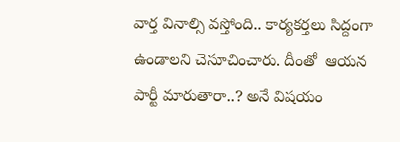వార్త వినాల్సి వస్తోంది.. కార్యకర్తలు సిద్దంగా ఉండాలని చెసూచించారు. దీంతో  ఆయన పార్టీ మారుతారా..? అనే విషయం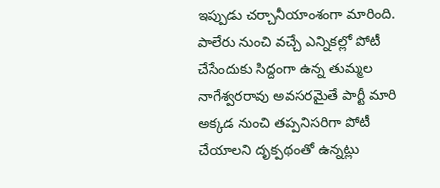ఇప్పుడు చర్చానీయాంశంగా మారింది. పాలేరు నుంచి వచ్చే ఎన్నికల్లో పోటీ చేసేందుకు సిద్దంగా ఉన్న తుమ్మల నాగేశ్వరరావు అవసరమైతే పార్టీ మారి అక్కడ నుంచి తప్పనిసరిగా పోటీ చేయాలని దృక్పథంతో ఉన్నట్లు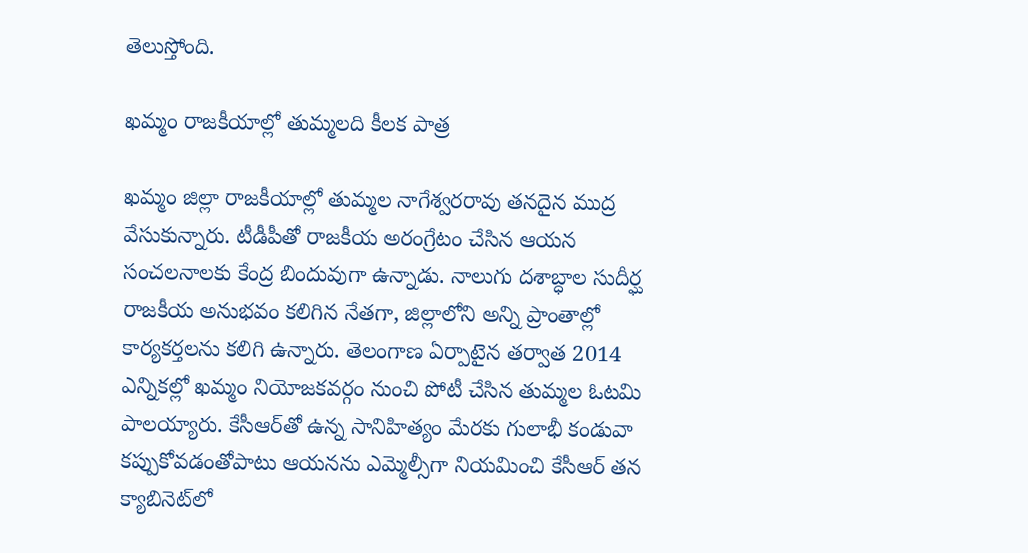తెలుస్తోంది.

ఖమ్మం రాజకీయాల్లో తుమ్మలది కీలక పాత్ర

ఖమ్మం జిల్లా రాజకీయాల్లో తుమ్మల నాగేశ్వరరావు తనదైన ముద్ర వేసుకున్నారు. టీడీపీతో రాజకీయ అరంగ్రేటం చేసిన ఆయన సంచలనాలకు కేంద్ర బిందువుగా ఉన్నాడు. నాలుగు దశాబ్ధాల సుదీర్ఘ రాజకీయ అనుభవం కలిగిన నేతగా, జిల్లాలోని అన్ని ప్రాంతాల్లో కార్యకర్తలను కలిగి ఉన్నారు. తెలంగాణ ఏర్పాటైన తర్వాత 2014 ఎన్నికల్లో ఖమ్మం నియోజకవర్గం నుంచి పోటీ చేసిన తుమ్మల ఓటమి పాలయ్యారు. కేసీఆర్‌తో ఉన్న సానిహిత్యం మేరకు గులాభీ కండువా కప్పుకోవడంతోపాటు ఆయనను ఎమ్మెల్సీగా నియమించి కేసీఆర్‌ తన క్యాబినెట్‌లో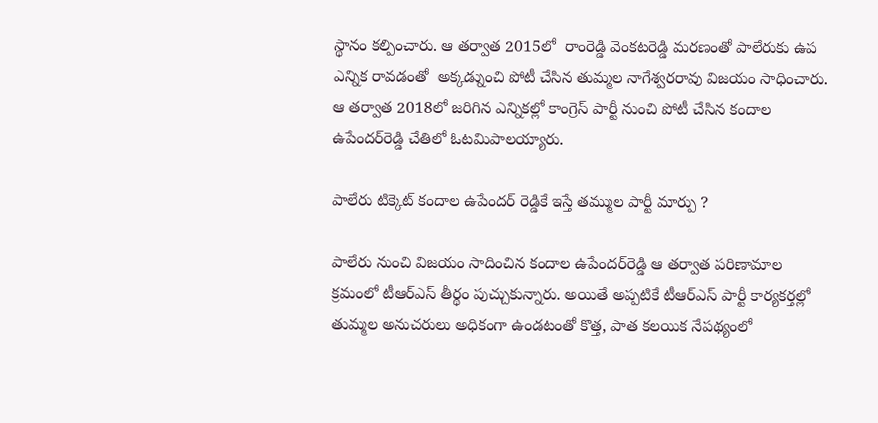స్థానం కల్పించారు. ఆ తర్వాత 2015లో  రాంరెడ్డి వెంకటరెడ్డి మరణంతో పాలేరుకు ఉప ఎన్నిక రావడంతో  అక్కడ్నుంచి పోటీ చేసిన తుమ్మల నాగేశ్వరరావు విజయం సాధించారు.  ఆ తర్వాత 2018లో జరిగిన ఎన్నికల్లో కాంగ్రెస్‌ పార్టీ నుంచి పోటీ చేసిన కందాల ఉపేందర్‌రెడ్డి చేతిలో ఓటమిపాలయ్యారు.

పాలేరు టిక్కెట్ కందాల ఉపేందర్ రెడ్డికే ఇస్తే తమ్ముల పార్టీ మార్పు ?

పాలేరు నుంచి విజయం సాదించిన కందాల ఉపేందర్‌రెడ్డి ఆ తర్వాత పరిణామాల క్రమంలో టీఆర్‌ఎస్‌ తీర్థం పుచ్చుకున్నారు. అయితే అప్పటికే టీఆర్‌ఎస్‌ పార్టీ కార్యకర్తల్లో తుమ్మల అనుచరులు అధికంగా ఉండటంతో కొత్త, పాత కలయిక నేపథ్యంలో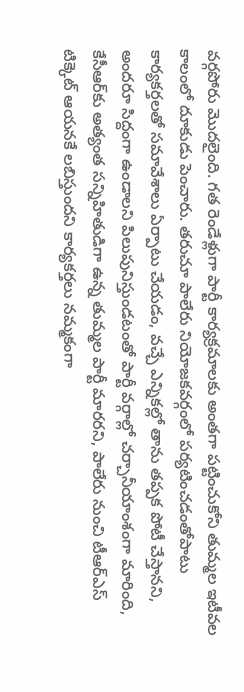వర్గపోరు మొదలైంది. గత రెండేళ్లుగా పార్టీ కార్యక్రమాలకు అంతగా పట్టించుకోని తుమ్మల ఇటీవల కాలంలో దూకుడు పెంచారు. తరుచూ పాలేరు నియోజకవర్గంలో పర్యటించడంతోపాటు కార్యకర్తలతో సమావేశాలు ఏర్పాటు చేయడం, వచ్చే ఎన్నికల్లో తాను తప్పక పోటీ చేస్తానని, అందరూ సిద్దంగా ఉండాలని పిలుపునిస్తుండటంతో పార్టీ వర్గాల్లో చర్చానీయాంశంగా మారింది,  కేసీఆర్‌కు అత్యంత సన్నిహితుడిగా ఉన్న తుమ్మల పార్టీ మారరని, పాలేరు నుంచి టీఆర్‌ఎస్‌ టిక్కెట్‌ ఆయనకే లబిస్తుందని కార్యకర్తలు నమ్మకంగా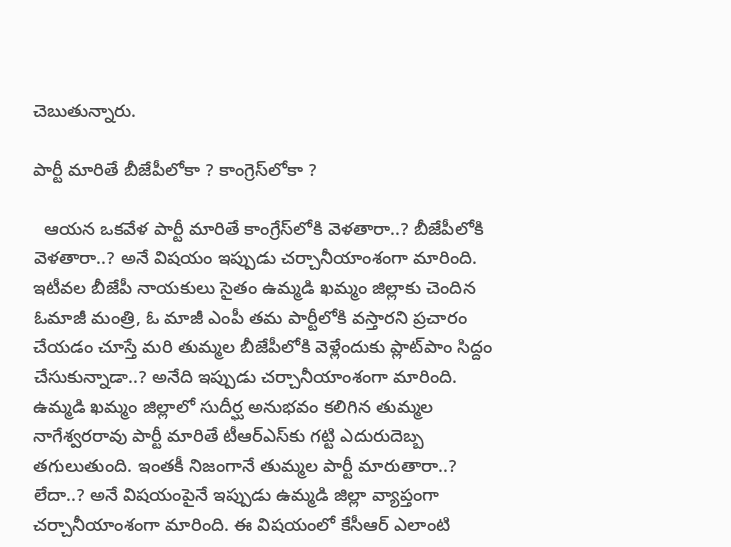చెబుతున్నారు.

పార్టీ మారితే బీజేపీలోకా ? కాంగ్రెస్‌లోకా ?

  ఆయన ఒకవేళ పార్టీ మారితే కాంగ్రేస్‌లోకి వెళతారా..? బీజేపీలోకి వెళతారా..? అనే విషయం ఇప్పుడు చర్చానీయాంశంగా మారింది. ఇటీవల బీజేపీ నాయకులు సైతం ఉమ్మడి ఖమ్మం జిల్లాకు చెందిన ఓమాజీ మంత్రి, ఓ మాజీ ఎంపీ తమ పార్టీలోకి వస్తారని ప్రచారం చేయడం చూస్తే మరి తుమ్మల బీజేపీలోకి వెళ్లేందుకు ప్లాట్‌పాం సిద్దం చేసుకున్నాడా..? అనేది ఇప్పుడు చర్చానీయాంశంగా మారింది. ఉమ్మడి ఖమ్మం జిల్లాలో సుదీర్ఘ అనుభవం కలిగిన తుమ్మల నాగేశ్వరరావు పార్టీ మారితే టీఆర్‌ఎస్‌కు గట్టి ఎదురుదెబ్బ తగులుతుంది. ఇంతకీ నిజంగానే తుమ్మల పార్టీ మారుతారా..? లేదా..? అనే విషయంపైనే ఇప్పుడు ఉమ్మడి జిల్లా వ్యాప్తంగా చర్చానీయాంశంగా మారింది. ఈ విషయంలో కేసీఆర్‌ ఎలాంటి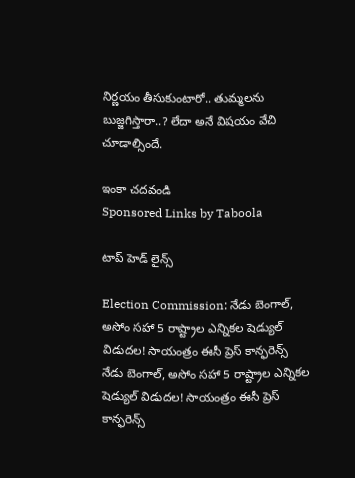నిర్ణయం తీసుకుంటారో.. తుమ్మలను బుజ్జగిస్తారా..? లేదా అనే విషయం వేచి చూడాల్సిందే.

ఇంకా చదవండి
Sponsored Links by Taboola

టాప్ హెడ్ లైన్స్

Election Commission: నేడు బెంగాల్, అసోం సహా 5 రాష్ట్రాల ఎన్నికల షెడ్యుల్ విడుదల! సాయంత్రం ఈసీ ప్రెస్ కాన్ఫరెన్స్
నేడు బెంగాల్, అసోం సహా 5 రాష్ట్రాల ఎన్నికల షెడ్యుల్ విడుదల! సాయంత్రం ఈసీ ప్రెస్ కాన్ఫరెన్స్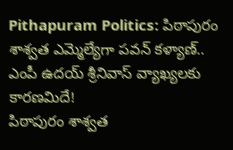Pithapuram Politics: పిఠాపురం శాశ్వ‌త ఎమ్మెల్యేగా ప‌వ‌న్‌ కళ్యాణ్.. ఎంపీ ఉదయ్ శ్రీనివాస్ వ్యాఖ్యలకు కారణమిదే!
పిఠాపురం శాశ్వ‌త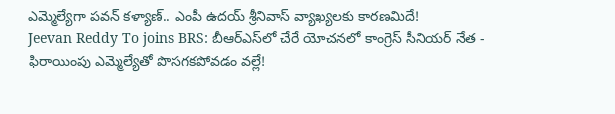ఎమ్మెల్యేగా ప‌వ‌న్‌ కళ్యాణ్.. ఎంపీ ఉదయ్ శ్రీనివాస్ వ్యాఖ్యలకు కారణమిదే!
Jeevan Reddy To joins BRS: బీఆర్ఎస్‌లో చేరే యోచనలో కాంగ్రెస్ సీనియర్ నేత - ఫిరాయింపు ఎమ్మెల్యేతో పొసగకపోవడం వల్లే!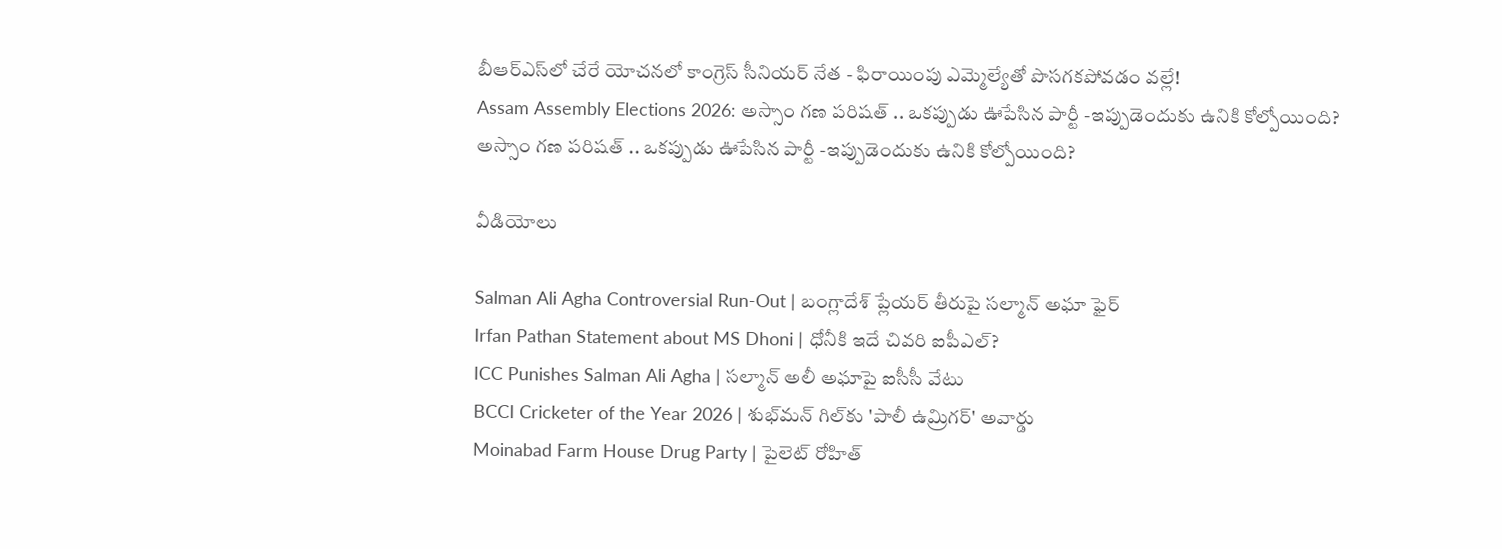బీఆర్ఎస్‌లో చేరే యోచనలో కాంగ్రెస్ సీనియర్ నేత - ఫిరాయింపు ఎమ్మెల్యేతో పొసగకపోవడం వల్లే!
Assam Assembly Elections 2026: అస్సాం గణ పరిషత్ .. ఒకప్పుడు ఊపేసిన పార్టీ -ఇప్పుడెందుకు ఉనికి కోల్పోయింది?
అస్సాం గణ పరిషత్ .. ఒకప్పుడు ఊపేసిన పార్టీ -ఇప్పుడెందుకు ఉనికి కోల్పోయింది?

వీడియోలు

Salman Ali Agha Controversial Run-Out | బంగ్లాదేశ్ ప్లేయర్ తీరుపై సల్మాన్ అఘా ఫైర్
Irfan Pathan Statement about MS Dhoni | ధోనీకి ఇదే చివరి ఐపీఎల్?
ICC Punishes Salman Ali Agha | సల్మాన్ అలీ అఘాపై ఐసీసీ వేటు
BCCI Cricketer of the Year 2026 | శుభ్‌మన్ గిల్‌కు 'పాలీ ఉమ్రిగర్' అవార్డు
Moinabad Farm House Drug Party | పైలెట్ రోహిత్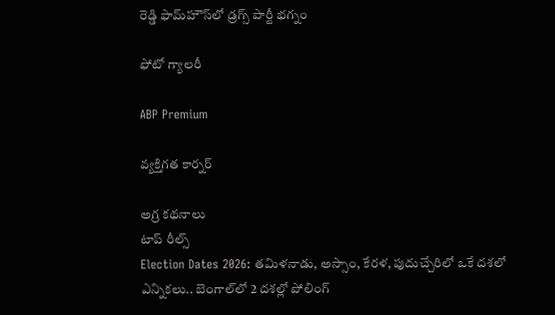రెడ్డి ఫామ్‌హౌస్‌లో డ్రగ్స్ పార్టీ భగ్నం

ఫోటో గ్యాలరీ

ABP Premium

వ్యక్తిగత కార్నర్

అగ్ర కథనాలు
టాప్ రీల్స్
Election Dates 2026: తమిళనాడు, అస్సాం, కేరళ, పుదుచ్చేరిలో ఒకే దశలో ఎన్నికలు.. బెంగాల్‌లో 2 దశల్లో పోలింగ్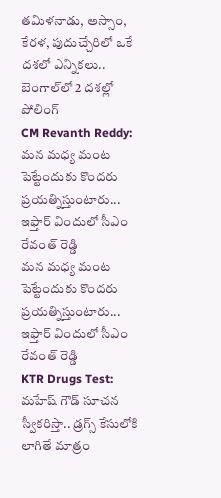తమిళనాడు, అస్సాం, కేరళ, పుదుచ్చేరిలో ఒకే దశలో ఎన్నికలు.. బెంగాల్‌లో 2 దశల్లో పోలింగ్
CM Revanth Reddy: మన మధ్య మంట పెట్టేందుకు కొందరు ప్రయత్నిస్తుంటారు... ఇఫ్తార్ విందులో సీఎం రేవంత్ రెడ్డి
మన మధ్య మంట పెట్టేందుకు కొందరు ప్రయత్నిస్తుంటారు... ఇఫ్తార్ విందులో సీఎం రేవంత్ రెడ్డి
KTR Drugs Test: మహేష్ గౌడ్ సూచన స్వీకరిస్తా.. డ్రగ్స్ కేసులోకి లాగితే మాత్రం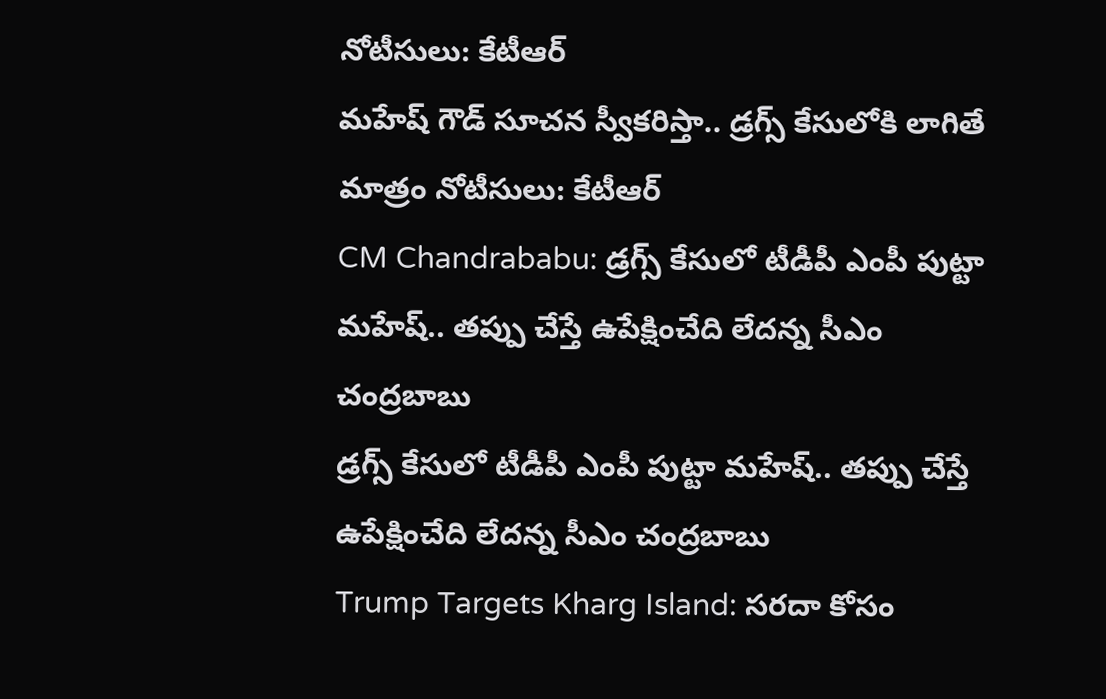నోటీసులు: కేటీఆర్
మహేష్ గౌడ్ సూచన స్వీకరిస్తా.. డ్రగ్స్ కేసులోకి లాగితే మాత్రం నోటీసులు: కేటీఆర్
CM Chandrababu: డ్రగ్స్ కేసులో టీడీపీ ఎంపీ పుట్టా మహేష్‌.. తప్పు చేస్తే ఉపేక్షించేది లేదన్న సీఎం చంద్రబాబు
డ్రగ్స్ కేసులో టీడీపీ ఎంపీ పుట్టా మహేష్‌.. తప్పు చేస్తే ఉపేక్షించేది లేదన్న సీఎం చంద్రబాబు
Trump Targets Kharg Island: సరదా కోసం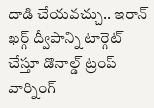దాడి చేయవచ్చు.. ఇరాన్ ఖర్గ్ ద్వీపాన్ని టార్గెట్ చేస్తూ డొనాల్డ్ ట్రంప్ వార్నింగ్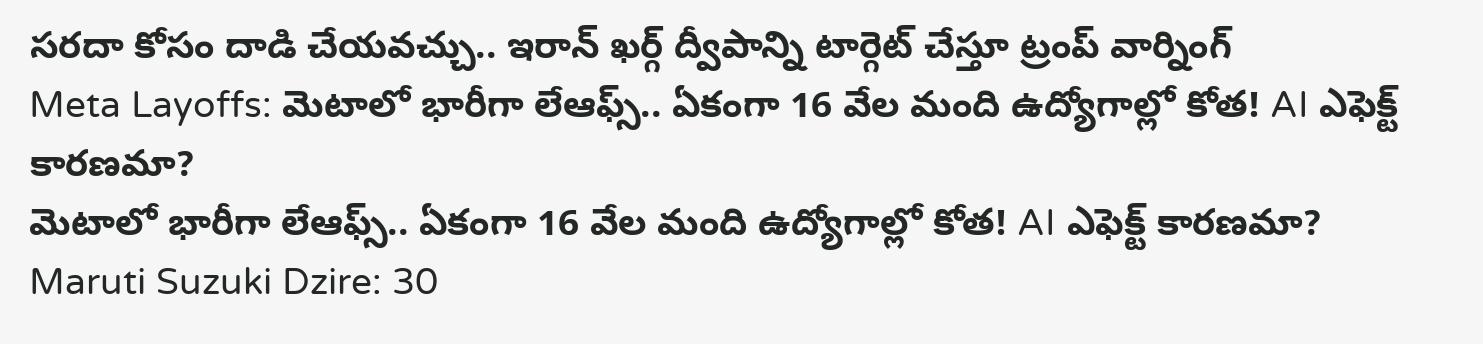సరదా కోసం దాడి చేయవచ్చు.. ఇరాన్ ఖర్గ్ ద్వీపాన్ని టార్గెట్ చేస్తూ ట్రంప్ వార్నింగ్
Meta Layoffs: మెటాలో భారీగా లేఆఫ్స్.. ఏకంగా 16 వేల మంది ఉద్యోగాల్లో కోత! AI ఎఫెక్ట్ కారణమా?
మెటాలో భారీగా లేఆఫ్స్.. ఏకంగా 16 వేల మంది ఉద్యోగాల్లో కోత! AI ఎఫెక్ట్ కారణమా?
Maruti Suzuki Dzire: 30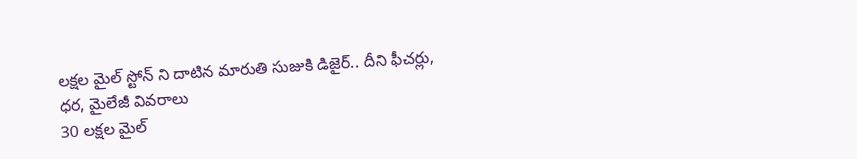లక్షల మైల్ స్టోన్ ని దాటిన మారుతి సుజుకి డిజైర్.. దీని ఫీచర్లు, ధర, మైలేజీ వివరాలు
30 లక్షల మైల్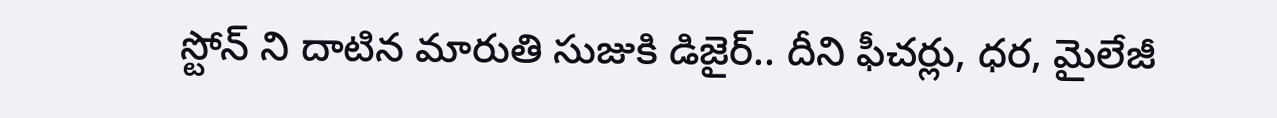స్టోన్ ని దాటిన మారుతి సుజుకి డిజైర్.. దీని ఫీచర్లు, ధర, మైలేజీ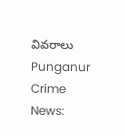వివరాలు
Punganur Crime News: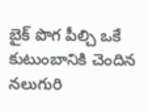బైక్ పొగ పీల్చి ఒకే కుటుంబానికి చెందిన నలుగురి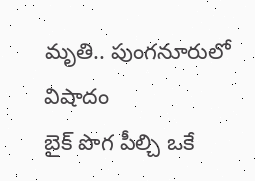మృతి.. పుంగనూరులో విషాదం
బైక్ పొగ పీల్చి ఒకే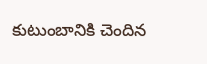కుటుంబానికి చెందిన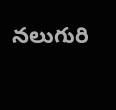నలుగురి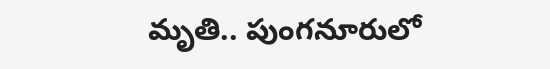మృతి.. పుంగనూరులో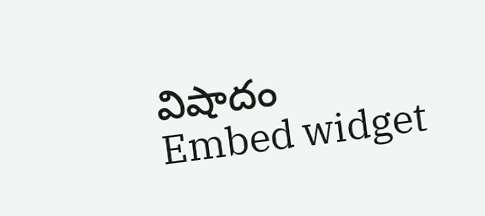విషాదం
Embed widget